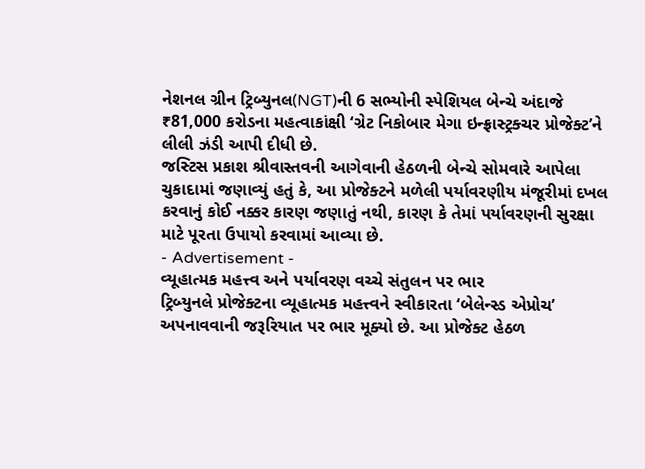નેશનલ ગ્રીન ટ્રિબ્યુનલ(NGT)ની 6 સભ્યોની સ્પેશિયલ બેન્ચે અંદાજે ₹81,000 કરોડના મહત્વાકાંક્ષી ‘ગ્રેટ નિકોબાર મેગા ઇન્ફ્રાસ્ટ્રક્ચર પ્રોજેક્ટ’ને લીલી ઝંડી આપી દીધી છે.
જસ્ટિસ પ્રકાશ શ્રીવાસ્તવની આગેવાની હેઠળની બેન્ચે સોમવારે આપેલા ચુકાદામાં જણાવ્યું હતું કે, આ પ્રોજેક્ટને મળેલી પર્યાવરણીય મંજૂરીમાં દખલ કરવાનું કોઈ નક્કર કારણ જણાતું નથી, કારણ કે તેમાં પર્યાવરણની સુરક્ષા માટે પૂરતા ઉપાયો કરવામાં આવ્યા છે.
- Advertisement -
વ્યૂહાત્મક મહત્ત્વ અને પર્યાવરણ વચ્ચે સંતુલન પર ભાર
ટ્રિબ્યુનલે પ્રોજેક્ટના વ્યૂહાત્મક મહત્ત્વને સ્વીકારતા ‘બેલેન્સ્ડ એપ્રોચ’ અપનાવવાની જરૂરિયાત પર ભાર મૂક્યો છે. આ પ્રોજેક્ટ હેઠળ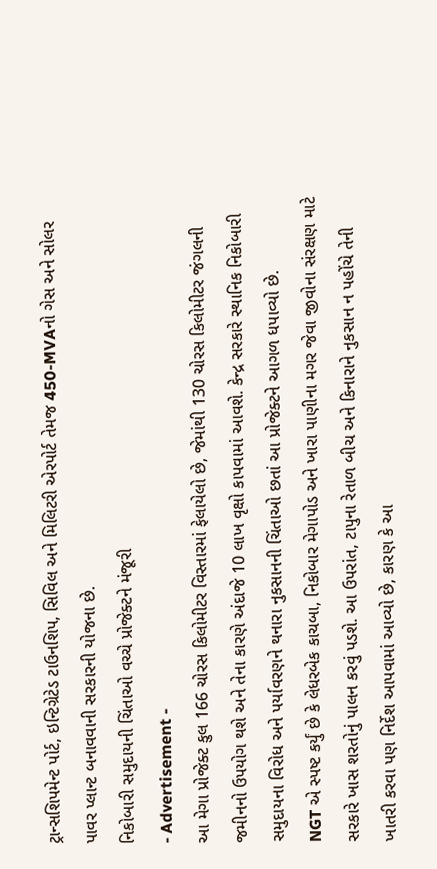ટ્રાન્સશિપમેન્ટ પોર્ટ, ઇન્ટિગ્રેટેડ ટાઉનશિપ, સિવિલ અને મિલિટરી એરપોર્ટ તેમજ 450-MVAનો ગેસ અને સોલર પાવર પ્લાન્ટ બનાવવાની સરકારની યોજના છે.
નિકોબારી સમુદાયની ચિંતાઓ વચ્ચે પ્રોજેક્ટને મંજૂરી
- Advertisement -
આ મેગા પ્રોજેક્ટ કુલ 166 ચોરસ કિલોમીટર વિસ્તારમાં ફેલાયેલો છે, જેમાંથી 130 ચોરસ કિલોમીટર જંગલની જમીનનો ઉપયોગ થશે અને તેના કારણે અંદાજે 10 લાખ વૃક્ષો કાપવામાં આવશે. કેન્દ્ર સરકારે સ્થાનિક નિકોબારી સમુદાયના વિરોધ અને પર્યાવરણને થનારા નુકસાનની ચિંતાઓ છતાં આ પ્રોજેક્ટને આગળ ધપાવ્યો છે.
NGT એ સ્પષ્ટ કર્યું છે કે લેધરબેક કાચબા, નિકોબાર મેગાપોડ અને ખારા પાણીના મગર જેવા જીવોના સંરક્ષણ માટે સરકારે ખાસ શરતોનું પાલન કરવું પડશે. આ ઉપરાંત, ટાપુના રેતાળ બીચ અને કિનારાને નુકસાન ન પહોંચે તેની ખાતરી કરવા પણ નિર્દેશ આપવામાં આવ્યો છે, કારણ કે આ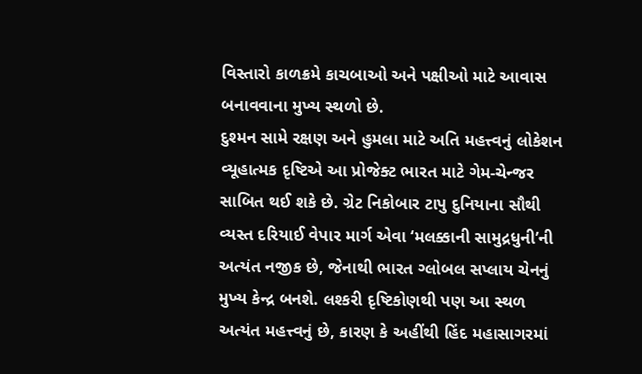વિસ્તારો કાળક્રમે કાચબાઓ અને પક્ષીઓ માટે આવાસ બનાવવાના મુખ્ય સ્થળો છે.
દુશ્મન સામે રક્ષણ અને હુમલા માટે અતિ મહત્ત્વનું લોકેશન
વ્યૂહાત્મક દૃષ્ટિએ આ પ્રોજેક્ટ ભારત માટે ગેમ-ચેન્જર સાબિત થઈ શકે છે. ગ્રેટ નિકોબાર ટાપુ દુનિયાના સૌથી વ્યસ્ત દરિયાઈ વેપાર માર્ગ એવા ‘મલક્કાની સામુદ્રધુની’ની અત્યંત નજીક છે, જેનાથી ભારત ગ્લોબલ સપ્લાય ચેનનું મુખ્ય કેન્દ્ર બનશે. લશ્કરી દૃષ્ટિકોણથી પણ આ સ્થળ અત્યંત મહત્ત્વનું છે, કારણ કે અહીંથી હિંદ મહાસાગરમાં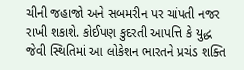ચીની જહાજો અને સબમરીન પર ચાંપતી નજર રાખી શકાશે. કોઈપણ કુદરતી આપત્તિ કે યુદ્ધ જેવી સ્થિતિમાં આ લોકેશન ભારતને પ્રચંડ શક્તિ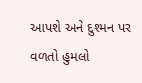આપશે અને દુશ્મન પર વળતો હુમલો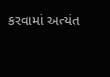કરવામાં અત્યંત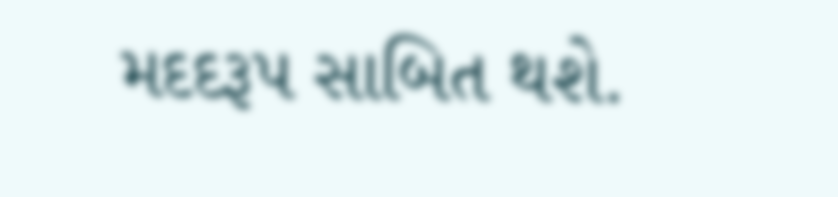મદદરૂપ સાબિત થશે.